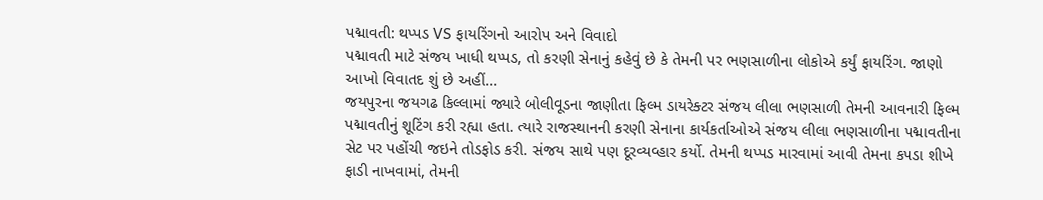પદ્માવતી: થપ્પડ VS ફાયરિંગનો આરોપ અને વિવાદો
પદ્માવતી માટે સંજય ખાધી થપ્પડ, તો કરણી સેનાનું કહેવું છે કે તેમની પર ભણસાળીના લોકોએ કર્યું ફાયરિંગ. જાણો આખો વિવાતદ શું છે અહીં...
જયપુરના જયગઢ કિલ્લામાં જ્યારે બોલીવૂડના જાણીતા ફિલ્મ ડાયરેક્ટર સંજય લીલા ભણસાળી તેમની આવનારી ફિલ્મ પદ્માવતીનું શૂટિંગ કરી રહ્યા હતા. ત્યારે રાજસ્થાનની કરણી સેનાના કાર્યકર્તાઓએ સંજય લીલા ભણસાળીના પદ્માવતીના સેટ પર પહોંચી જઇને તોડફોડ કરી. સંજય સાથે પણ દૂરવ્યવ્હાર કર્યો. તેમની થપ્પડ મારવામાં આવી તેમના કપડા શીખે ફાડી નાખવામાં, તેમની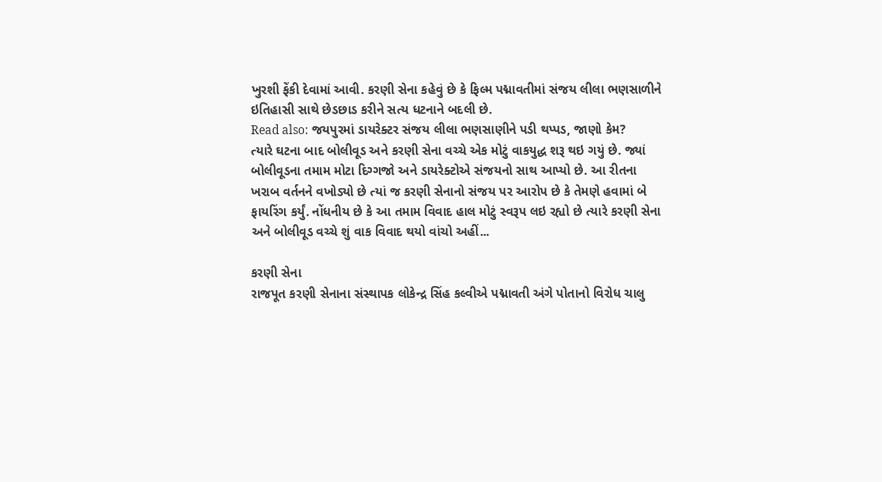ખુરશી ફેંકી દેવામાં આવી. કરણી સેના કહેવું છે કે ફિલ્મ પદ્માવતીમાં સંજય લીલા ભણસાળીને ઇતિહાસી સાથે છેડછાડ કરીને સત્ય ધટનાને બદલી છે.
Read also: જયપુરમાં ડાયરેક્ટર સંજય લીલા ભણસાણીને પડી થપ્પડ, જાણો કેમ?
ત્યારે ઘટના બાદ બોલીવૂડ અને કરણી સેના વચ્ચે એક મોટું વાકયુદ્ધ શરૂ થઇ ગયું છે. જ્યાં બોલીવૂડના તમામ મોટા દિગ્ગજો અને ડાયરેક્ટોએ સંજયનો સાથ આપ્યો છે. આ રીતના ખરાબ વર્તનને વખોડ્યો છે ત્યાં જ કરણી સેનાનો સંજય પર આરોપ છે કે તેમણે હવામાં બે ફાયરિંગ કર્યું. નોંધનીય છે કે આ તમામ વિવાદ હાલ મોટું સ્વરૂપ લઇ રહ્યો છે ત્યારે કરણી સેના અને બોલીવૂડ વચ્ચે શું વાક વિવાદ થયો વાંચો અહીં...

કરણી સેના
રાજપૂત કરણી સેનાના સંસ્થાપક લોકેન્દ્ર સિંહ કલ્વીએ પદ્માવતી અંગે પોતાનો વિરોધ ચાલુ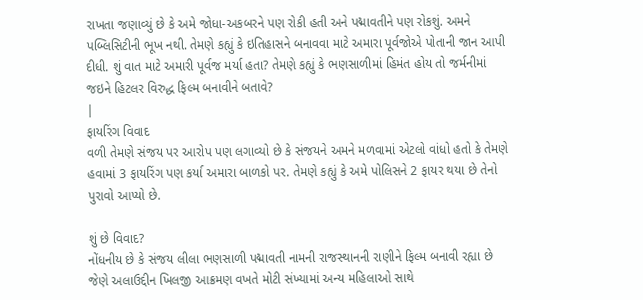રાખતા જણાવ્યું છે કે અમે જોધા-અકબરને પણ રોકી હતી અને પદ્માવતીને પણ રોકશું. અમને પબ્લિસિટીની ભૂખ નથી. તેમણે કહ્યું કે ઇતિહાસને બનાવવા માટે અમારા પૂર્વજોએ પોતાની જાન આપી દીધી. શું વાત માટે અમારી પૂર્વજ મર્યા હતા? તેમણે કહ્યું કે ભણસાળીમાં હિમંત હોય તો જર્મનીમાં જઇને હિટલર વિરુદ્ધ ફિલ્મ બનાવીને બતાવે?
|
ફાયરિંગ વિવાદ
વળી તેમણે સંજય પર આરોપ પણ લગાવ્યો છે કે સંજયને અમને મળવામાં એટલો વાંધો હતો કે તેમણે હવામાં 3 ફાયરિંગ પણ કર્યા અમારા બાળકો પર. તેમણે કહ્યું કે અમે પોલિસને 2 ફાયર થયા છે તેનો પુરાવો આપ્યો છે.

શું છે વિવાદ?
નોંધનીય છે કે સંજય લીલા ભણસાળી પદ્માવતી નામની રાજસ્થાનની રાણીને ફિલ્મ બનાવી રહ્યા છે જેણે અલાઉદ્દીન ખિલજી આક્રમણ વખતે મોટી સંખ્યામાં અન્ય મહિલાઓ સાથે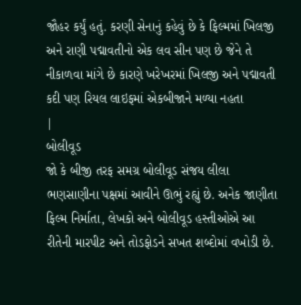જૌહર કર્યું હતું. કરણી સેનાનું કહેવું છે કે ફિલ્મમાં ખિલજી અને રાણી પદ્માવતીનો એક લવ સીન પણ છે જેને તે નીકાળવા માંગે છે કારણે ખરેખરમાં ખિલજી અને પદ્માવતી કદી પણ રિયલ લાઇફમાં એકબીજાને મળ્યા નહતા
|
બોલીવૂડ
જો કે બીજી તરફ સમગ્ર બોલીવૂડ સંજય લીલા ભણસાણીના પક્ષમાં આવીને ઊભું રહ્યું છે. અનેક જાણીતા ફિલ્મ નિર્માતા, લેખકો અને બોલીવૂડ હસ્તીઓએ આ રીતેની મારપીટ અને તોડફોડને સખત શબ્દોમાં વખોડી છે.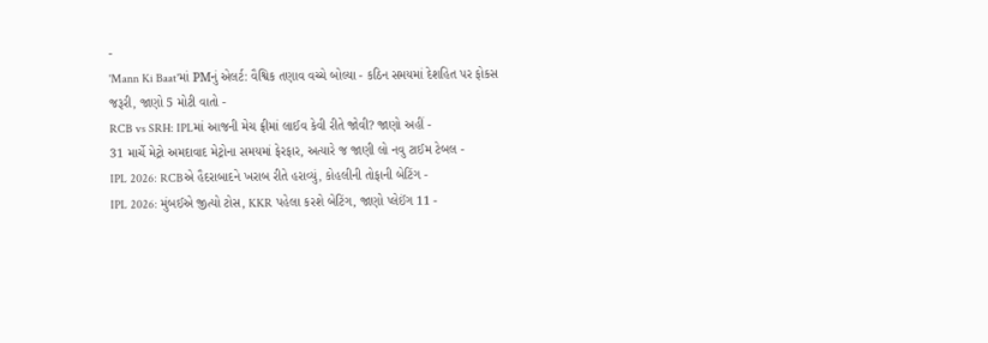-
'Mann Ki Baat'માં PMનું એલર્ટ: વૈશ્વિક તણાવ વચ્ચે બોલ્યા - કઠિન સમયમાં દેશહિત પર ફોકસ જરૂરી, જાણો 5 મોટી વાતો -
RCB vs SRH: IPLમાં આજની મેચ ફ્રીમાં લાઈવ કેવી રીતે જોવી? જાણો અહીં -
31 માર્ચે મેટ્રો અમદાવાદ મેટ્રોના સમયમાં ફેરફાર, અત્યારે જ જાણી લો નવુ ટાઈમ ટેબલ -
IPL 2026: RCBએ હૈદરાબાદને ખરાબ રીતે હરાવ્યું, કોહલીની તોફાની બેટિંગ -
IPL 2026: મુંબઈએ જીત્યો ટોસ, KKR પહેલા કરશે બેટિંગ, જાણો પ્લેઈંગ 11 -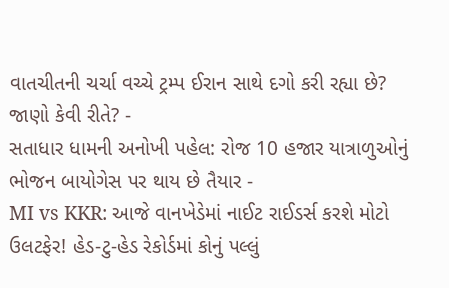વાતચીતની ચર્ચા વચ્ચે ટ્રમ્પ ઈરાન સાથે દગો કરી રહ્યા છે? જાણો કેવી રીતે? -
સતાધાર ધામની અનોખી પહેલ: રોજ 10 હજાર યાત્રાળુઓનું ભોજન બાયોગેસ પર થાય છે તૈયાર -
MI vs KKR: આજે વાનખેડેમાં નાઈટ રાઈડર્સ કરશે મોટો ઉલટફેર! હેડ-ટુ-હેડ રેકોર્ડમાં કોનું પલ્લું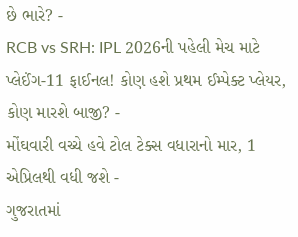છે ભારે? -
RCB vs SRH: IPL 2026ની પહેલી મેચ માટે પ્લેઈંગ-11 ફાઈનલ! કોણ હશે પ્રથમ ઈમ્પેક્ટ પ્લેયર, કોણ મારશે બાજી? -
મોંઘવારી વચ્ચે હવે ટોલ ટેક્સ વધારાનો માર, 1 એપ્રિલથી વધી જશે -
ગુજરાતમાં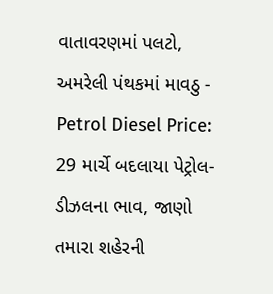વાતાવરણમાં પલટો, અમરેલી પંથકમાં માવઠુ -
Petrol Diesel Price: 29 માર્ચે બદલાયા પેટ્રોલ-ડીઝલના ભાવ, જાણો તમારા શહેરની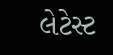લેટેસ્ટ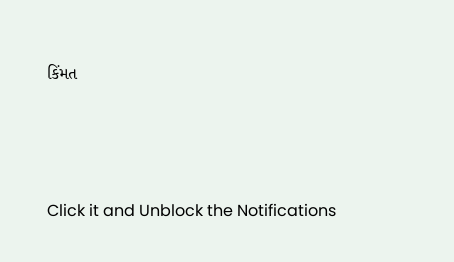કિંમત






Click it and Unblock the Notifications